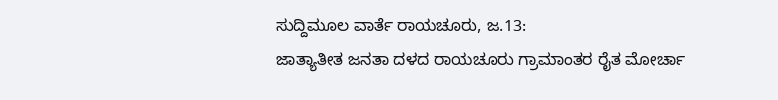ಸುದ್ದಿಮೂಲ ವಾರ್ತೆ ರಾಯಚೂರು, ಜ.13:
ಜಾತ್ಯಾತೀತ ಜನತಾ ದಳದ ರಾಯಚೂರು ಗ್ರಾಮಾಂತರ ರೈತ ಮೋರ್ಚಾ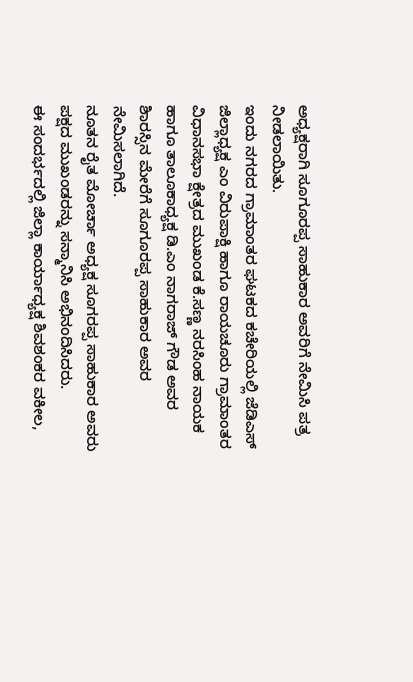ಅಧ್ಯಕ್ಷರಾಗಿ ಸೂಗೂರಪ್ಪ ಸಾಹುಕಾರ ಅವರಿಗೆ ನೇಮಿಸಿ ಪತ್ರ ನೀಡಲಾಯಿತು.
ಇಂದು ನಗರದ ಗ್ರಾಮಾಂತರ ಘಟಕದ ಕಚೇರಿಯಲ್ಲಿ ಜೆಡಿಎಸ್ ಜಿಲ್ಲಾಧ್ಯಕ್ಷ ಎಂ ವಿರುಪಾಕ್ಷಿ ಹಾಗೂ ರಾಯಚೂರು ಗ್ರಾಮಾಂತರ ವಿಧಾನಸಭಾ ಕ್ಷೇತ್ರದ ಮುಖಂಡ ಕೆ.ಸಣ್ಣ ನರಸಿಂಹ ನಾಯಕ ಹಾಗೂ ತಾಲೂಕಾಧ್ಯಕ್ಷ ಡಿ.ಎಂ ನಾಗರಾಜ್ ಗೌಡ ಅವರ ಶಿಾರಸ್ಸಿನ ಮೇರೆಗೆ ಸೂಗೂರಪ್ಪ ಸಾಹುಕಾರ ಅವರ ನೇಮಿಸಲಾಗಿದೆ.
ನೂತನ ರೈತ ಮೋರ್ಚಾ ಅಧ್ಯಕ್ಷ ಸೂಗರಪ್ಪ ಸಾಹುಕಾರ ಅವರು ಪಕ್ಷದ ಮುಖಂಡರನ್ನು ಸನ್ಮಾನಿಸಿ ಅಭಿನಂದಿಸಿದರು.
ಈ ಸಂದರ್ಭದಲ್ಲಿ ಜಿಲ್ಲಾ ಕಾರ್ಯಾಧ್ಯಕ್ಷ ಶಿವಶಂಕರ ವಕೀಲ,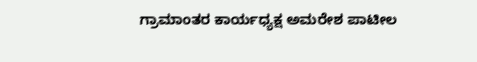ಗ್ರಾಮಾಂತರ ಕಾರ್ಯಧ್ಯಕ್ಷ ಅಮರೇಶ ಪಾಟೀಲ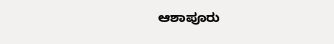ಆಶಾಪೂರು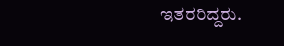ಇತರರಿದ್ದರು.